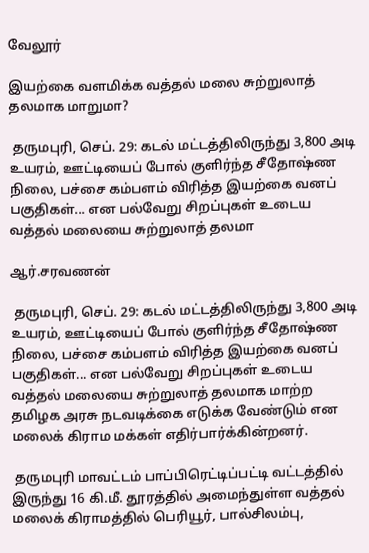வேலூர்

இயற்கை வளமிக்க வத்தல் மலை சுற்றுலாத் தலமாக மாறுமா?

 தருமபுரி, செப். 29: கடல் மட்டத்திலிருந்து 3,800 அடி உயரம், ஊட்டியைப் போல் குளிர்ந்த சீதோஷ்ண நிலை, பச்சை கம்பளம் விரித்த இயற்கை வனப் பகுதிகள்... என பல்வேறு சிறப்புகள் உடைய வத்தல் மலையை சுற்றுலாத் தலமா

ஆர்.சரவணன்

 தருமபுரி, செப். 29: கடல் மட்டத்திலிருந்து 3,800 அடி உயரம், ஊட்டியைப் போல் குளிர்ந்த சீதோஷ்ண நிலை, பச்சை கம்பளம் விரித்த இயற்கை வனப் பகுதிகள்... என பல்வேறு சிறப்புகள் உடைய வத்தல் மலையை சுற்றுலாத் தலமாக மாற்ற தமிழக அரசு நடவடிக்கை எடுக்க வேண்டும் என மலைக் கிராம மக்கள் எதிர்பார்க்கின்றனர்.

 தருமபுரி மாவட்டம் பாப்பிரெட்டிப்பட்டி வட்டத்தில் இருந்து 16 கி.மீ. தூரத்தில் அமைந்துள்ள வத்தல் மலைக் கிராமத்தில் பெரியூர், பால்சிலம்பு,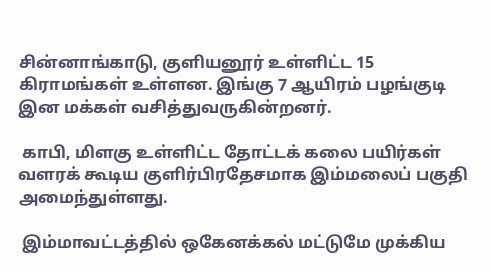சின்னாங்காடு, குளியனூர் உள்ளிட்ட 15 கிராமங்கள் உள்ளன. இங்கு 7 ஆயிரம் பழங்குடி இன மக்கள் வசித்துவருகின்றனர்.

 காபி, மிளகு உள்ளிட்ட தோட்டக் கலை பயிர்கள் வளரக் கூடிய குளிர்பிரதேசமாக இம்மலைப் பகுதி அமைந்துள்ளது.

 இம்மாவட்டத்தில் ஒகேனக்கல் மட்டுமே முக்கிய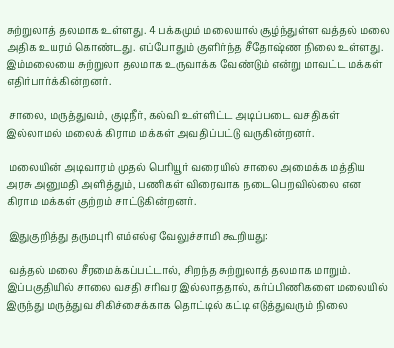சுற்றுலாத் தலமாக உள்ளது. 4 பக்கமும் மலையால் சூழ்ந்துள்ள வத்தல் மலை அதிக உயரம் கொண்டது. எப்போதும் குளிர்ந்த சீதோஷ்ண நிலை உள்ளது. இம்மலையை சுற்றுலா தலமாக உருவாக்க வேண்டும் என்று மாவட்ட மக்கள் எதிர்பார்க்கின்றனர்.

 சாலை, மருத்துவம், குடிநீர், கல்வி உள்ளிட்ட அடிப்படை வசதிகள் இல்லாமல் மலைக் கிராம மக்கள் அவதிப்பட்டு வருகின்றனர்.

 மலையின் அடிவாரம் முதல் பெரியூர் வரையில் சாலை அமைக்க மத்திய அரசு அனுமதி அளித்தும், பணிகள் விரைவாக நடைபெறவில்லை என கிராம மக்கள் குற்றம் சாட்டுகின்றனர்.

 இதுகுறித்து தருமபுரி எம்எல்ஏ வேலுச்சாமி கூறியது:

 வத்தல் மலை சீரமைக்கப்பட்டால், சிறந்த சுற்றுலாத் தலமாக மாறும். இப்பகுதியில் சாலை வசதி சரிவர இல்லாததால், கர்ப்பிணிகளை மலையில் இருந்து மருத்துவ சிகிச்சைக்காக தொட்டில் கட்டி எடுத்துவரும் நிலை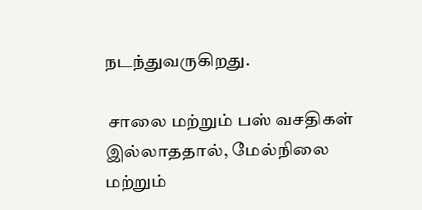நடந்துவருகிறது.

 சாலை மற்றும் பஸ் வசதிகள் இல்லாததால், மேல்நிலை மற்றும்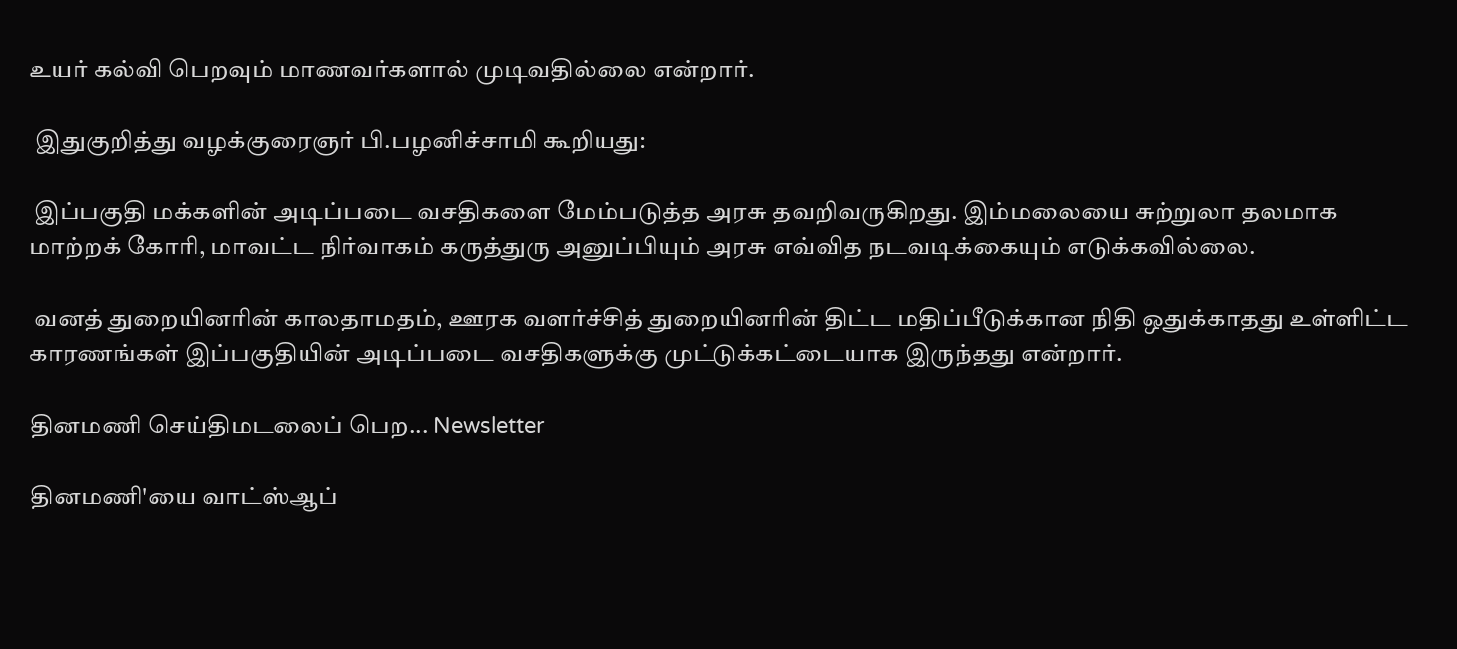உயர் கல்வி பெறவும் மாணவர்களால் முடிவதில்லை என்றார்.

 இதுகுறித்து வழக்குரைஞர் பி.பழனிச்சாமி கூறியது:

 இப்பகுதி மக்களின் அடிப்படை வசதிகளை மேம்படுத்த அரசு தவறிவருகிறது. இம்மலையை சுற்றுலா தலமாக மாற்றக் கோரி, மாவட்ட நிர்வாகம் கருத்துரு அனுப்பியும் அரசு எவ்வித நடவடிக்கையும் எடுக்கவில்லை.

 வனத் துறையினரின் காலதாமதம், ஊரக வளர்ச்சித் துறையினரின் திட்ட மதிப்பீடுக்கான நிதி ஒதுக்காதது உள்ளிட்ட காரணங்கள் இப்பகுதியின் அடிப்படை வசதிகளுக்கு முட்டுக்கட்டையாக இருந்தது என்றார்.

தினமணி செய்திமடலைப் பெற... Newsletter

தினமணி'யை வாட்ஸ்ஆப்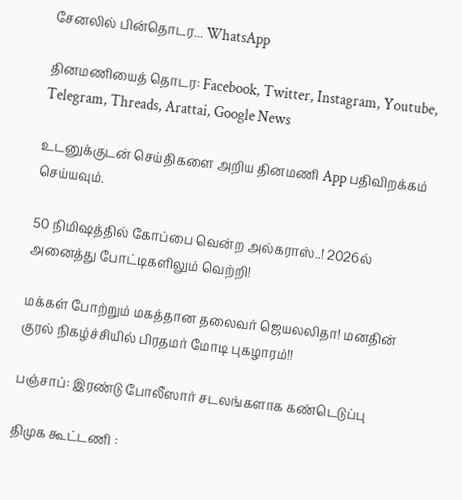சேனலில் பின்தொடர... WhatsApp

தினமணியைத் தொடர: Facebook, Twitter, Instagram, Youtube, Telegram, Threads, Arattai, Google News

உடனுக்குடன் செய்திகளை அறிய தினமணி App பதிவிறக்கம் செய்யவும்.

50 நிமிஷத்தில் கோப்பை வென்ற அல்கராஸ்..! 2026ல் அனைத்து போட்டிகளிலும் வெற்றி!

மக்கள் போற்றும் மகத்தான தலைவர் ஜெயலலிதா! மனதின் குரல் நிகழ்ச்சியில் பிரதமர் மோடி புகழாரம்!!

பஞ்சாப்: இரண்டு போலீஸார் சடலங்களாக கண்டெடுப்பு

திமுக கூட்டணி :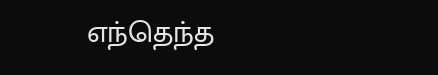எந்தெந்த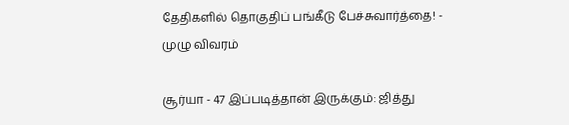தேதிகளில் தொகுதிப் பங்கீடு பேச்சுவார்த்தை! - முழு விவரம்

சூர்யா - 47 இப்படித்தான் இருக்கும்: ஜித்து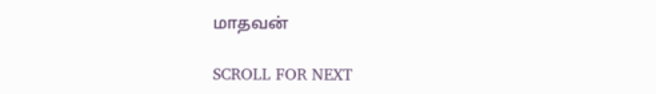மாதவன்

SCROLL FOR NEXT